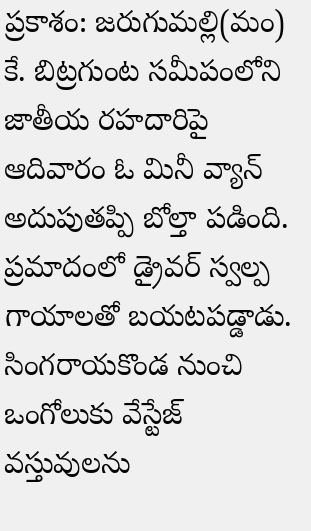ప్రకాశం: జరుగుమల్లి(మం) కే. బిట్రగుంట సమీపంలోని జాతీయ రహదారిపై ఆదివారం ఓ మినీ వ్యాన్ అదుపుతప్పి బోల్తా పడింది. ప్రమాదంలో డ్రైవర్ స్వల్ప గాయాలతో బయటపడ్డాడు. సింగరాయకొండ నుంచి ఒంగోలుకు వేస్టేజ్ వస్తువులను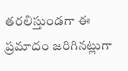తరలిస్తుండగా ఈ ప్రమాదం జరిగినట్లుగా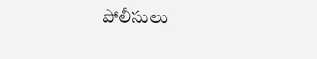పోలీసులు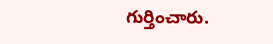గుర్తించారు.